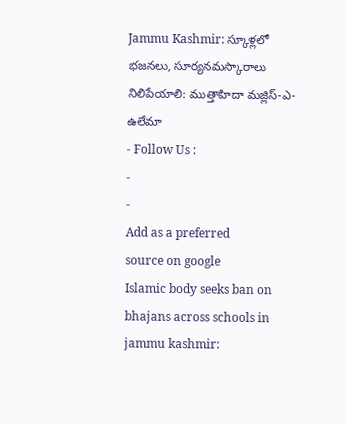Jammu Kashmir: స్కూళ్లలో భజనలు, సూర్యనమస్కారాలు నిలిపేయాలి: ముత్తాహిదా మజ్లిస్-ఎ-ఉలేమా
- Follow Us :
-
-
Add as a preferred
source on google
Islamic body seeks ban on bhajans across schools in jammu kashmir: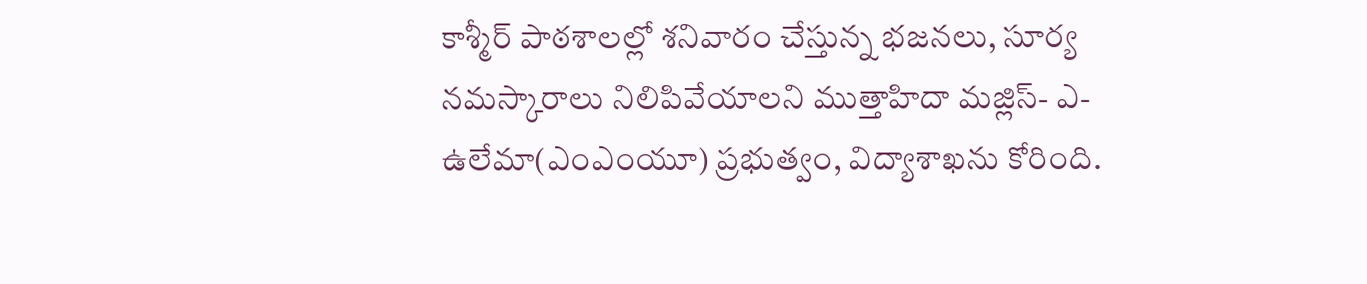కాశ్మీర్ పాఠశాలల్లో శనివారం చేస్తున్న భజనలు, సూర్య నమస్కారాలు నిలిపివేయాలని ముత్తాహిదా మజ్లిస్- ఎ- ఉలేమా(ఎంఎంయూ) ప్రభుత్వం, విద్యాశాఖను కోరింది.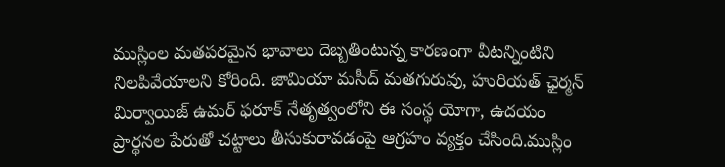ముస్లింల మతపరమైన భావాలు దెబ్బతింటున్న కారణంగా వీటన్నింటిని నిలపివేయాలని కోరింది. జామియా మసీద్ మతగురువు, హురియత్ ఛైర్మన్ మిర్వాయిజ్ ఉమర్ ఫరూక్ నేతృత్వంలోని ఈ సంస్థ యోగా, ఉదయం ప్రార్థనల పేరుతో చట్టాలు తీసుకురావడంపై ఆగ్రహం వ్యక్తం చేసింది.ముస్లిం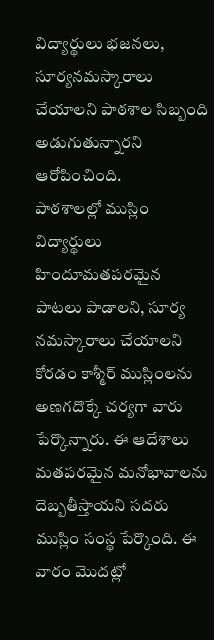విద్యార్థులు భజనలు, సూర్యనమస్కారాలు చేయాలని పాఠశాల సిబ్బంది అడుగుతున్నారని ఆరోపించింది.
పాఠశాలల్లో ముస్లిం విద్యార్థులు హిందూమతపరమైన పాటలు పాడాలని, సూర్య నమస్కారాలు చేయాలని కోరడం కాశ్మీర్ ముస్లింలను అణగదొక్కే చర్యగా వారు పేర్కొన్నారు. ఈ ఆదేశాలు మతపరమైన మనోభావాలను దెబ్బతీస్తాయని సదరు ముస్లిం సంస్థ పేర్కొంది. ఈ వారం మొదట్లో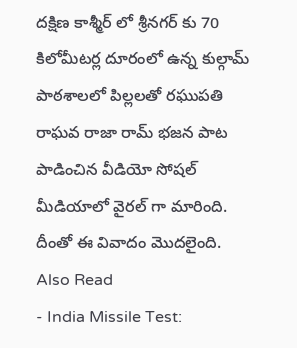దక్షిణ కాశ్మీర్ లో శ్రీనగర్ కు 70 కిలోమీటర్ల దూరంలో ఉన్న కుల్గామ్ పాఠశాలలో పిల్లలతో రఘుపతి రాఘవ రాజా రామ్ భజన పాట పాడించిన వీడియో సోషల్ మీడియాలో వైరల్ గా మారింది. దీంతో ఈ వివాదం మొదలైంది.
Also Read
- India Missile Test: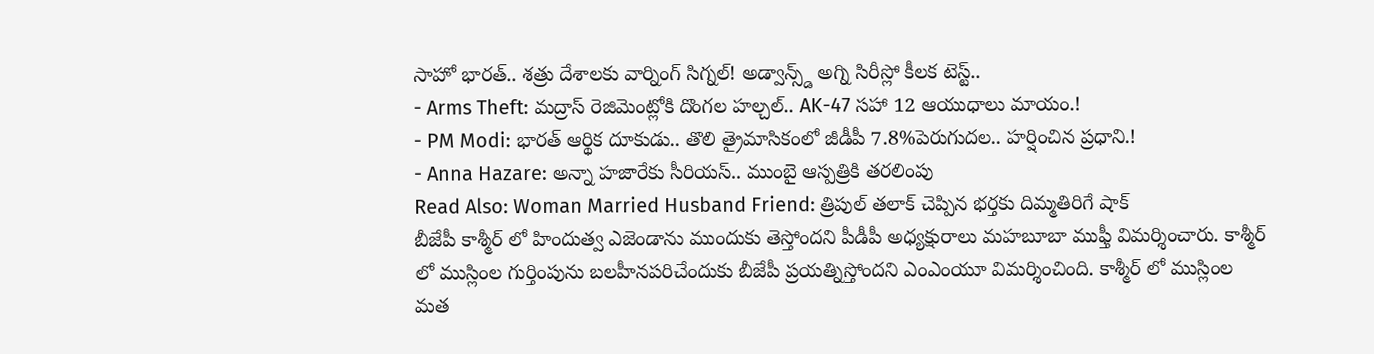సాహో భారత్.. శత్రు దేశాలకు వార్నింగ్ సిగ్నల్! అడ్వాన్స్డ్ అగ్ని సిరీస్లో కీలక టెస్ట్..
- Arms Theft: మద్రాస్ రెజిమెంట్లోకి దొంగల హల్చల్.. AK-47 సహా 12 ఆయుధాలు మాయం.!
- PM Modi: భారత్ ఆర్థిక దూకుడు.. తొలి త్రైమాసికంలో జీడీపీ 7.8%పెరుగుదల.. హర్షించిన ప్రధాని.!
- Anna Hazare: అన్నా హజారేకు సీరియస్.. ముంబై ఆస్పత్రికి తరలింపు
Read Also: Woman Married Husband Friend: త్రిపుల్ తలాక్ చెప్పిన భర్తకు దిమ్మతిరిగే షాక్
బీజేపీ కాశ్మీర్ లో హిందుత్వ ఎజెండాను ముందుకు తెస్తోందని పీడీపీ అధ్యక్షురాలు మహబూబా ముఫ్తీ విమర్శించారు. కాశ్మీర్ లో ముస్లింల గుర్తింపును బలహీనపరిచేందుకు బీజేపీ ప్రయత్నిస్తోందని ఎంఎంయూ విమర్శించింది. కాశ్మీర్ లో ముస్లింల మత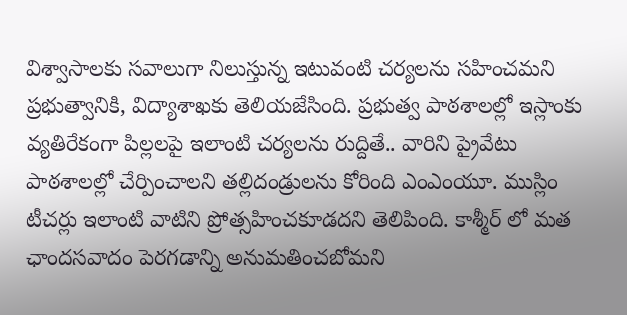విశ్వాసాలకు సవాలుగా నిలుస్తున్న ఇటువంటి చర్యలను సహించమని ప్రభుత్వానికి, విద్యాశాఖకు తెలియజేసింది. ప్రభుత్వ పాఠశాలల్లో ఇస్లాంకు వ్యతిరేకంగా పిల్లలపై ఇలాంటి చర్యలను రుద్దితే.. వారిని ప్రైవేటు పాఠశాలల్లో చేర్పించాలని తల్లిదండ్రులను కోరింది ఎంఎంయూ. ముస్లిం టీచర్లు ఇలాంటి వాటిని ప్రోత్సహించకూడదని తెలిపింది. కాశ్మీర్ లో మత ఛాందసవాదం పెరగడాన్ని అనుమతించబోమని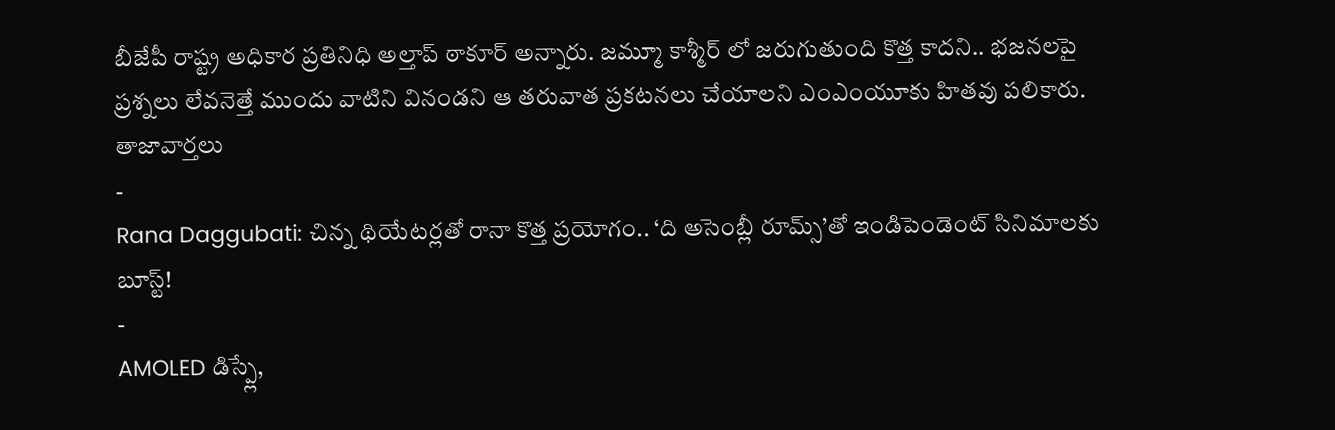బీజేపీ రాష్ట్ర అధికార ప్రతినిధి అల్తాప్ ఠాకూర్ అన్నారు. జమ్మూ కాశ్మీర్ లో జరుగుతుంది కొత్త కాదని.. భజనలపై ప్రశ్నలు లేవనెత్తే ముందు వాటిని వినండని ఆ తరువాత ప్రకటనలు చేయాలని ఎంఎంయూకు హితవు పలికారు.
తాజావార్తలు
-
Rana Daggubati: చిన్న థియేటర్లతో రానా కొత్త ప్రయోగం.. ‘ది అసెంబ్లీ రూమ్స్’తో ఇండిపెండెంట్ సినిమాలకు బూస్ట్!
-
AMOLED డిస్ప్లే,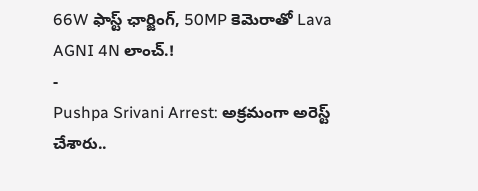66W ఫాస్ట్ ఛార్జింగ్, 50MP కెమెరాతో Lava AGNI 4N లాంచ్.!
-
Pushpa Srivani Arrest: అక్రమంగా అరెస్ట్ చేశారు..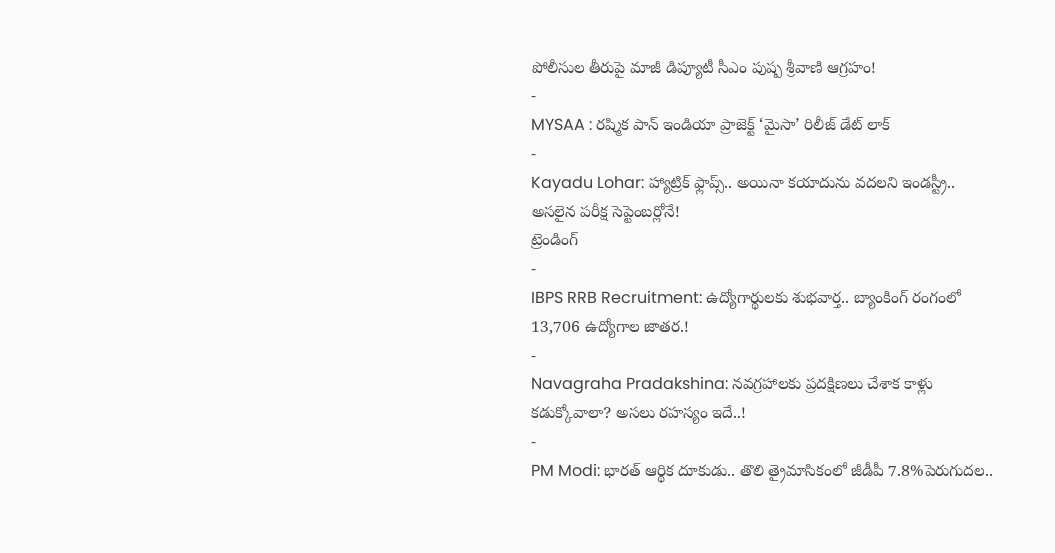పోలీసుల తీరుపై మాజీ డిప్యూటీ సీఎం పుష్ప శ్రీవాణి ఆగ్రహం!
-
MYSAA : రష్మిక పాన్ ఇండియా ప్రాజెక్ట్ ‘మైసా’ రిలీజ్ డేట్ లాక్
-
Kayadu Lohar: హ్యాట్రిక్ ఫ్లాప్స్.. అయినా కయాదును వదలని ఇండస్ట్రీ.. అసలైన పరీక్ష సెప్టెంబర్లోనే!
ట్రెండింగ్
-
IBPS RRB Recruitment: ఉద్యోగార్థులకు శుభవార్త.. బ్యాంకింగ్ రంగంలో 13,706 ఉద్యోగాల జాతర.!
-
Navagraha Pradakshina: నవగ్రహాలకు ప్రదక్షిణలు చేశాక కాళ్లు కడుక్కోవాలా? అసలు రహస్యం ఇదే..!
-
PM Modi: భారత్ ఆర్థిక దూకుడు.. తొలి త్రైమాసికంలో జీడీపీ 7.8%పెరుగుదల..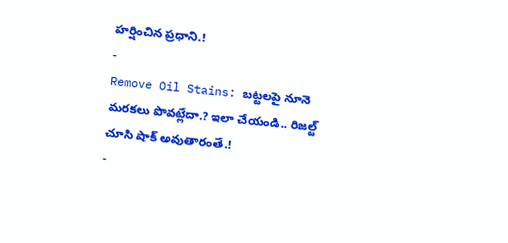హర్షించిన ప్రధాని.!
-
Remove Oil Stains: బట్టలపై నూనె మరకలు పొవట్లేదా.? ఇలా చేయండి.. రిజల్ట్ చూసి షాక్ అవుతారంతే.!
-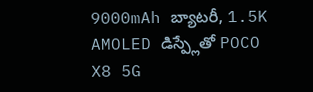9000mAh బ్యాటరీ, 1.5K AMOLED డిస్ప్లేతో POCO X8 5G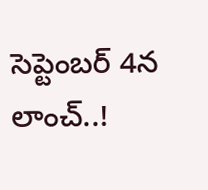సెప్టెంబర్ 4న లాంచ్..!